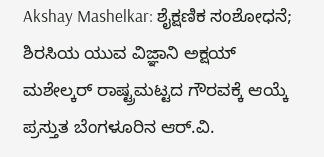Akshay Mashelkar: ಶೈಕ್ಷಣಿಕ ಸಂಶೋಧನೆ; ಶಿರಸಿಯ ಯುವ ವಿಜ್ಞಾನಿ ಅಕ್ಷಯ್ ಮಶೇಲ್ಕರ್ ರಾಷ್ಟ್ರಮಟ್ಟದ ಗೌರವಕ್ಕೆ ಆಯ್ಕೆ
ಪ್ರಸ್ತುತ ಬೆಂಗಳೂರಿನ ಆರ್.ವಿ.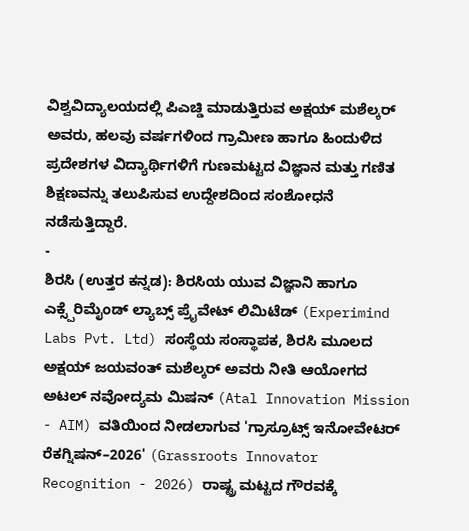ವಿಶ್ವವಿದ್ಯಾಲಯದಲ್ಲಿ ಪಿಎಚ್ಡಿ ಮಾಡುತ್ತಿರುವ ಅಕ್ಷಯ್ ಮಶೆಲ್ಕರ್ ಅವರು, ಹಲವು ವರ್ಷಗಳಿಂದ ಗ್ರಾಮೀಣ ಹಾಗೂ ಹಿಂದುಳಿದ ಪ್ರದೇಶಗಳ ವಿದ್ಯಾರ್ಥಿಗಳಿಗೆ ಗುಣಮಟ್ಟದ ವಿಜ್ಞಾನ ಮತ್ತು ಗಣಿತ ಶಿಕ್ಷಣವನ್ನು ತಲುಪಿಸುವ ಉದ್ದೇಶದಿಂದ ಸಂಶೋಧನೆ ನಡೆಸುತ್ತಿದ್ದಾರೆ.
-
ಶಿರಸಿ (ಉತ್ತರ ಕನ್ನಡ): ಶಿರಸಿಯ ಯುವ ವಿಜ್ಞಾನಿ ಹಾಗೂ ಎಕ್ಸ್ಪೆರಿಮೈಂಡ್ ಲ್ಯಾಬ್ಸ್ ಪ್ರೈವೇಟ್ ಲಿಮಿಟೆಡ್ (Experimind Labs Pvt. Ltd) ಸಂಸ್ಥೆಯ ಸಂಸ್ಥಾಪಕ, ಶಿರಸಿ ಮೂಲದ ಅಕ್ಷಯ್ ಜಯವಂತ್ ಮಶೆಲ್ಕರ್ ಅವರು ನೀತಿ ಆಯೋಗದ ಅಟಲ್ ನವೋದ್ಯಮ ಮಿಷನ್ (Atal Innovation Mission - AIM) ವತಿಯಿಂದ ನೀಡಲಾಗುವ 'ಗ್ರಾಸ್ರೂಟ್ಸ್ ಇನೋವೇಟರ್ ರೆಕಗ್ನಿಷನ್–2026' (Grassroots Innovator Recognition - 2026) ರಾಷ್ಟ್ರ ಮಟ್ಟದ ಗೌರವಕ್ಕೆ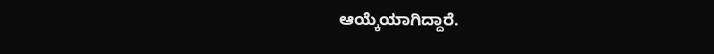ಆಯ್ಕೆಯಾಗಿದ್ದಾರೆ.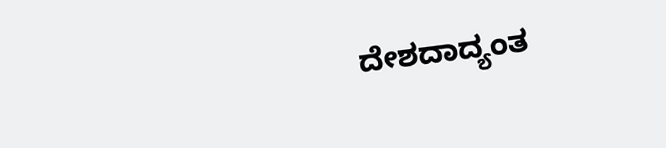ದೇಶದಾದ್ಯಂತ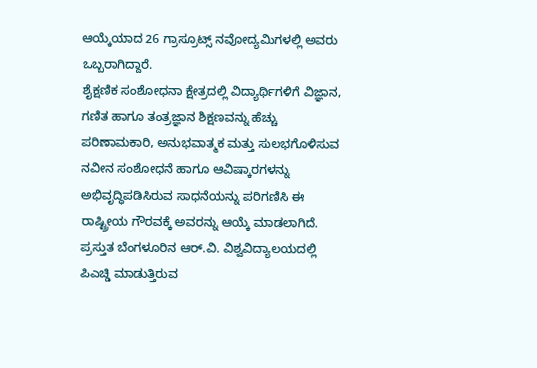ಆಯ್ಕೆಯಾದ 26 ಗ್ರಾಸ್ರೂಟ್ಸ್ ನವೋದ್ಯಮಿಗಳಲ್ಲಿ ಅವರು ಒಬ್ಬರಾಗಿದ್ದಾರೆ.
ಶೈಕ್ಷಣಿಕ ಸಂಶೋಧನಾ ಕ್ಷೇತ್ರದಲ್ಲಿ ವಿದ್ಯಾರ್ಥಿಗಳಿಗೆ ವಿಜ್ಞಾನ, ಗಣಿತ ಹಾಗೂ ತಂತ್ರಜ್ಞಾನ ಶಿಕ್ಷಣವನ್ನು ಹೆಚ್ಚು ಪರಿಣಾಮಕಾರಿ, ಅನುಭವಾತ್ಮಕ ಮತ್ತು ಸುಲಭಗೊಳಿಸುವ ನವೀನ ಸಂಶೋಧನೆ ಹಾಗೂ ಆವಿಷ್ಕಾರಗಳನ್ನು ಅಭಿವೃದ್ಧಿಪಡಿಸಿರುವ ಸಾಧನೆಯನ್ನು ಪರಿಗಣಿಸಿ ಈ ರಾಷ್ಟ್ರೀಯ ಗೌರವಕ್ಕೆ ಅವರನ್ನು ಆಯ್ಕೆ ಮಾಡಲಾಗಿದೆ.
ಪ್ರಸ್ತುತ ಬೆಂಗಳೂರಿನ ಆರ್.ವಿ. ವಿಶ್ವವಿದ್ಯಾಲಯದಲ್ಲಿ ಪಿಎಚ್ಡಿ ಮಾಡುತ್ತಿರುವ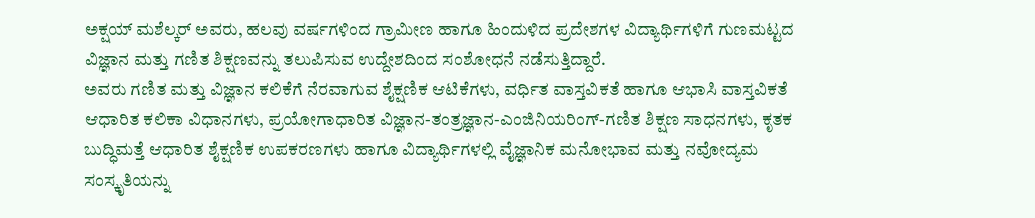ಅಕ್ಷಯ್ ಮಶೆಲ್ಕರ್ ಅವರು, ಹಲವು ವರ್ಷಗಳಿಂದ ಗ್ರಾಮೀಣ ಹಾಗೂ ಹಿಂದುಳಿದ ಪ್ರದೇಶಗಳ ವಿದ್ಯಾರ್ಥಿಗಳಿಗೆ ಗುಣಮಟ್ಟದ ವಿಜ್ಞಾನ ಮತ್ತು ಗಣಿತ ಶಿಕ್ಷಣವನ್ನು ತಲುಪಿಸುವ ಉದ್ದೇಶದಿಂದ ಸಂಶೋಧನೆ ನಡೆಸುತ್ತಿದ್ದಾರೆ.
ಅವರು ಗಣಿತ ಮತ್ತು ವಿಜ್ಞಾನ ಕಲಿಕೆಗೆ ನೆರವಾಗುವ ಶೈಕ್ಷಣಿಕ ಆಟಿಕೆಗಳು, ವರ್ಧಿತ ವಾಸ್ತವಿಕತೆ ಹಾಗೂ ಆಭಾಸಿ ವಾಸ್ತವಿಕತೆ ಆಧಾರಿತ ಕಲಿಕಾ ವಿಧಾನಗಳು, ಪ್ರಯೋಗಾಧಾರಿತ ವಿಜ್ಞಾನ-ತಂತ್ರಜ್ಞಾನ-ಎಂಜಿನಿಯರಿಂಗ್-ಗಣಿತ ಶಿಕ್ಷಣ ಸಾಧನಗಳು, ಕೃತಕ ಬುದ್ಧಿಮತ್ತೆ ಆಧಾರಿತ ಶೈಕ್ಷಣಿಕ ಉಪಕರಣಗಳು ಹಾಗೂ ವಿದ್ಯಾರ್ಥಿಗಳಲ್ಲಿ ವೈಜ್ಞಾನಿಕ ಮನೋಭಾವ ಮತ್ತು ನವೋದ್ಯಮ ಸಂಸ್ಕೃತಿಯನ್ನು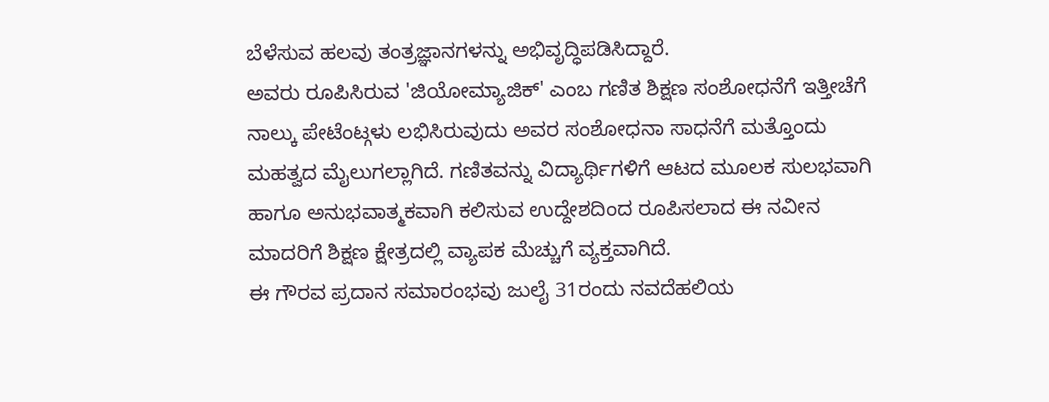ಬೆಳೆಸುವ ಹಲವು ತಂತ್ರಜ್ಞಾನಗಳನ್ನು ಅಭಿವೃದ್ಧಿಪಡಿಸಿದ್ದಾರೆ.
ಅವರು ರೂಪಿಸಿರುವ 'ಜಿಯೋಮ್ಯಾಜಿಕ್' ಎಂಬ ಗಣಿತ ಶಿಕ್ಷಣ ಸಂಶೋಧನೆಗೆ ಇತ್ತೀಚೆಗೆ ನಾಲ್ಕು ಪೇಟೆಂಟ್ಗಳು ಲಭಿಸಿರುವುದು ಅವರ ಸಂಶೋಧನಾ ಸಾಧನೆಗೆ ಮತ್ತೊಂದು ಮಹತ್ವದ ಮೈಲುಗಲ್ಲಾಗಿದೆ. ಗಣಿತವನ್ನು ವಿದ್ಯಾರ್ಥಿಗಳಿಗೆ ಆಟದ ಮೂಲಕ ಸುಲಭವಾಗಿ ಹಾಗೂ ಅನುಭವಾತ್ಮಕವಾಗಿ ಕಲಿಸುವ ಉದ್ದೇಶದಿಂದ ರೂಪಿಸಲಾದ ಈ ನವೀನ ಮಾದರಿಗೆ ಶಿಕ್ಷಣ ಕ್ಷೇತ್ರದಲ್ಲಿ ವ್ಯಾಪಕ ಮೆಚ್ಚುಗೆ ವ್ಯಕ್ತವಾಗಿದೆ.
ಈ ಗೌರವ ಪ್ರದಾನ ಸಮಾರಂಭವು ಜುಲೈ 31ರಂದು ನವದೆಹಲಿಯ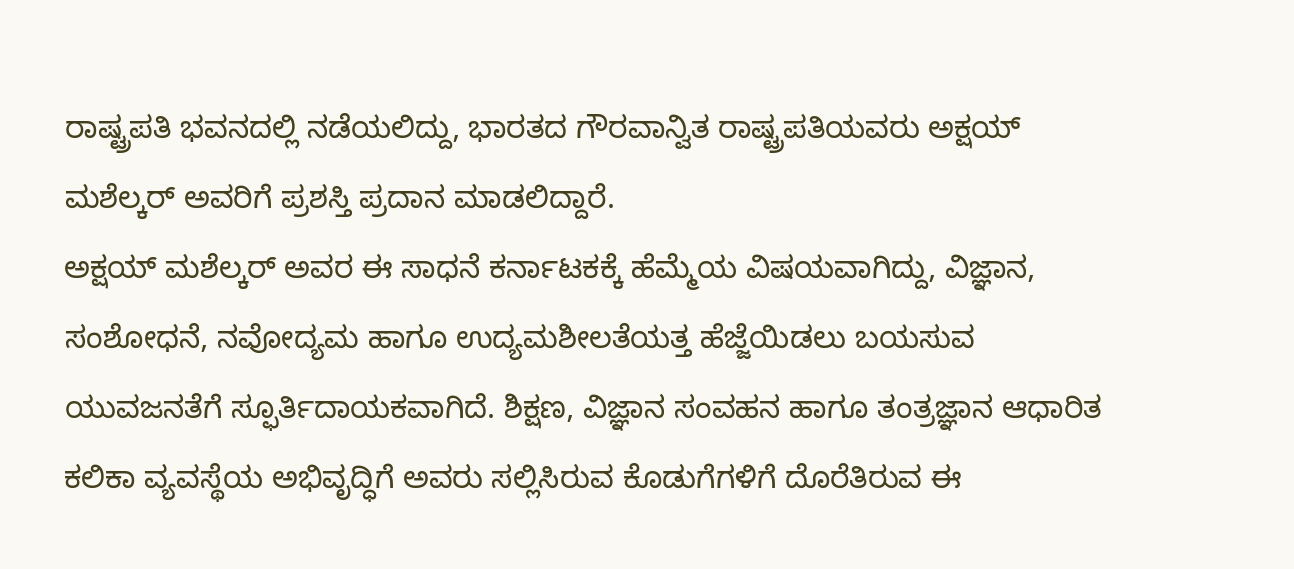ರಾಷ್ಟ್ರಪತಿ ಭವನದಲ್ಲಿ ನಡೆಯಲಿದ್ದು, ಭಾರತದ ಗೌರವಾನ್ವಿತ ರಾಷ್ಟ್ರಪತಿಯವರು ಅಕ್ಷಯ್ ಮಶೆಲ್ಕರ್ ಅವರಿಗೆ ಪ್ರಶಸ್ತಿ ಪ್ರದಾನ ಮಾಡಲಿದ್ದಾರೆ.
ಅಕ್ಷಯ್ ಮಶೆಲ್ಕರ್ ಅವರ ಈ ಸಾಧನೆ ಕರ್ನಾಟಕಕ್ಕೆ ಹೆಮ್ಮೆಯ ವಿಷಯವಾಗಿದ್ದು, ವಿಜ್ಞಾನ, ಸಂಶೋಧನೆ, ನವೋದ್ಯಮ ಹಾಗೂ ಉದ್ಯಮಶೀಲತೆಯತ್ತ ಹೆಜ್ಜೆಯಿಡಲು ಬಯಸುವ ಯುವಜನತೆಗೆ ಸ್ಫೂರ್ತಿದಾಯಕವಾಗಿದೆ. ಶಿಕ್ಷಣ, ವಿಜ್ಞಾನ ಸಂವಹನ ಹಾಗೂ ತಂತ್ರಜ್ಞಾನ ಆಧಾರಿತ ಕಲಿಕಾ ವ್ಯವಸ್ಥೆಯ ಅಭಿವೃದ್ಧಿಗೆ ಅವರು ಸಲ್ಲಿಸಿರುವ ಕೊಡುಗೆಗಳಿಗೆ ದೊರೆತಿರುವ ಈ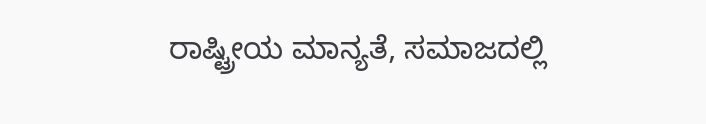ರಾಷ್ಟ್ರೀಯ ಮಾನ್ಯತೆ, ಸಮಾಜದಲ್ಲಿ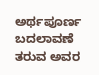ಅರ್ಥಪೂರ್ಣ ಬದಲಾವಣೆ ತರುವ ಅವರ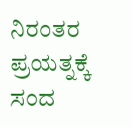ನಿರಂತರ ಪ್ರಯತ್ನಕ್ಕೆ ಸಂದ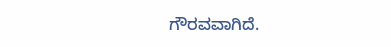ಗೌರವವಾಗಿದೆ.